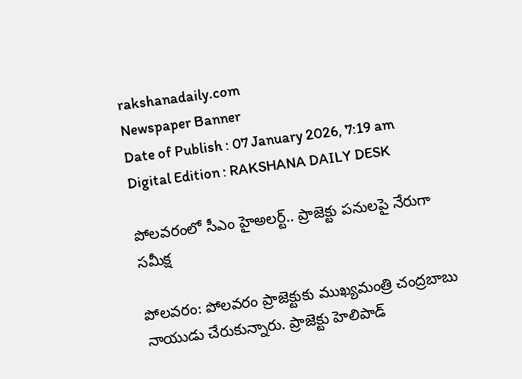rakshanadaily.com
Newspaper Banner
Date of Publish : 07 January 2026, 7:19 am Digital Edition : RAKSHANA DAILY DESK

పోలవరంలో సీఎం హైఅలర్ట్.. ప్రాజెక్టు పనులపై నేరుగా సమీక్ష

పోలవరం: పోలవరం ప్రాజెక్టుకు ముఖ్యమంత్రి చంద్రబాబు నాయుడు చేరుకున్నారు. ప్రాజెక్టు హెలిపాడ్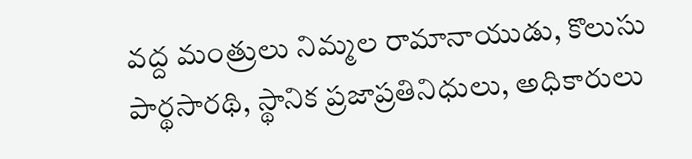వద్ద మంత్రులు నిమ్మల రామానాయుడు, కొలుసు పార్థసారథి, స్థానిక ప్రజాప్రతినిధులు, అధికారులు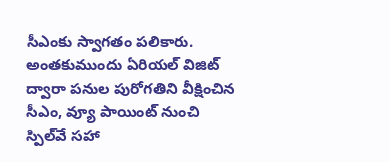సీఎంకు స్వాగతం పలికారు. అంతకుముందు ఏరియల్ విజిట్ ద్వారా పనుల పురోగతిని వీక్షించిన సీఎం, వ్యూ పాయింట్ నుంచి స్పిల్‌వే సహా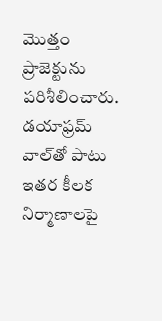మొత్తం ప్రాజెక్టును పరిశీలించారు. డయాఫ్రమ్ వాల్‌తో పాటు ఇతర కీలక నిర్మాణాలపై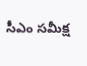సీఎం సమీక్ష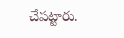చేపట్టారు.